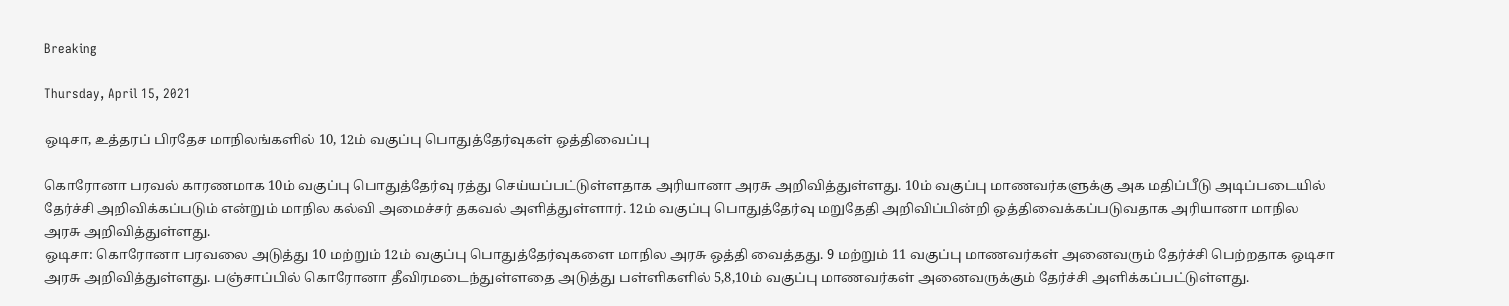Breaking

Thursday, April 15, 2021

ஒடிசா, உத்தரப் பிரதேச மாநிலங்களில் 10, 12ம் வகுப்பு பொதுத்தேர்வுகள் ஒத்திவைப்பு

கொரோனா பரவல் காரணமாக 10ம் வகுப்பு பொதுத்தேர்வு ரத்து செய்யப்பட்டுள்ளதாக அரியானா அரசு அறிவித்துள்ளது. 10ம் வகுப்பு மாணவர்களுக்கு அக மதிப்பீடு அடிப்படையில் தேர்ச்சி அறிவிக்கப்படும் என்றும் மாநில கல்வி அமைச்சர் தகவல் அளித்துள்ளார். 12ம் வகுப்பு பொதுத்தேர்வு மறுதேதி அறிவிப்பின்றி ஒத்திவைக்கப்படுவதாக அரியானா மாநில அரசு அறிவித்துள்ளது.
ஒடிசா: கொரோனா பரவலை அடுத்து 10 மற்றும் 12ம் வகுப்பு பொதுத்தேர்வுகளை மாநில அரசு ஒத்தி வைத்தது. 9 மற்றும் 11 வகுப்பு மாணவர்கள் அனைவரும் தேர்ச்சி பெற்றதாக ஒடிசா அரசு அறிவித்துள்ளது. பஞ்சாப்பில் கொரோனா தீவிரமடைந்துள்ளதை அடுத்து பள்ளிகளில் 5,8,10ம் வகுப்பு மாணவர்கள் அனைவருக்கும் தேர்ச்சி அளிக்கப்பட்டுள்ளது.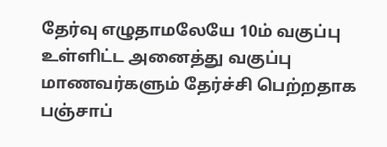தேர்வு எழுதாமலேயே 10ம் வகுப்பு உள்ளிட்ட அனைத்து வகுப்பு மாணவர்களும் தேர்ச்சி பெற்றதாக பஞ்சாப்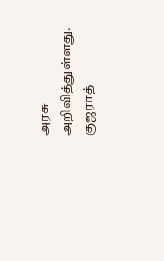அரசு அறிவித்துள்ளது. குஜராத்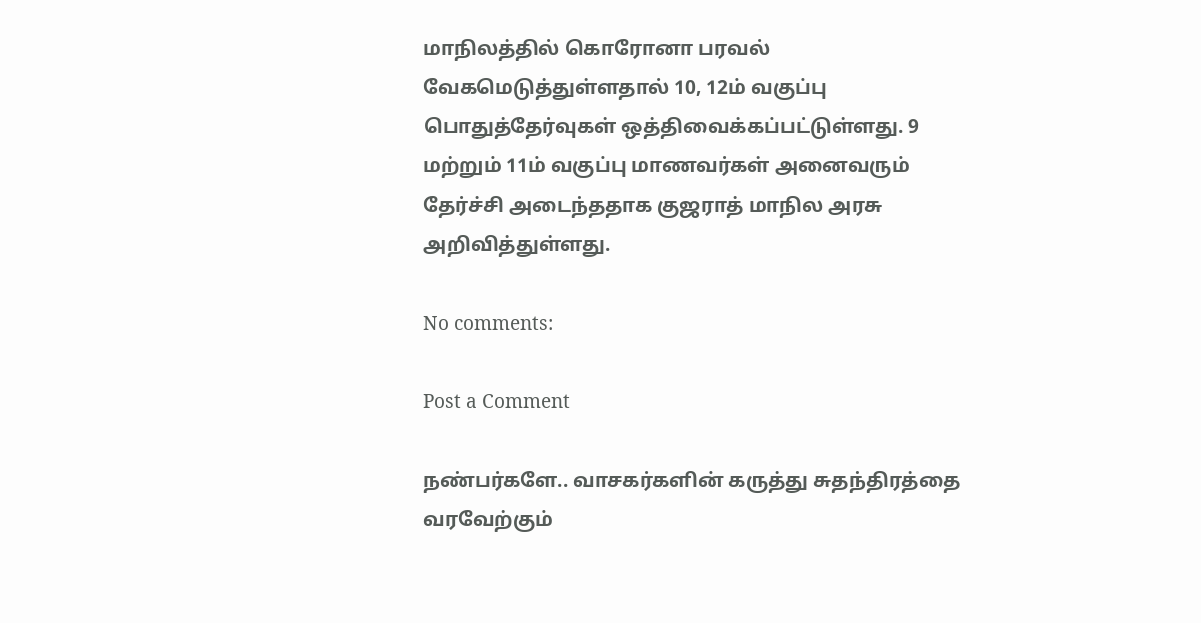மாநிலத்தில் கொரோனா பரவல் வேகமெடுத்துள்ளதால் 10, 12ம் வகுப்பு பொதுத்தேர்வுகள் ஒத்திவைக்கப்பட்டுள்ளது. 9 மற்றும் 11ம் வகுப்பு மாணவர்கள் அனைவரும் தேர்ச்சி அடைந்ததாக குஜராத் மாநில அரசு அறிவித்துள்ளது.

No comments:

Post a Comment

நண்பர்களே.. வாசகர்களின் கருத்து சுதந்திரத்தை வரவேற்கும்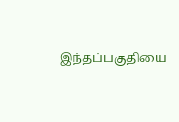இந்தப்பகுதியை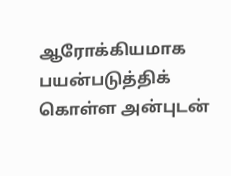ஆரோக்கியமாக பயன்படுத்திக் கொள்ள அன்புடன்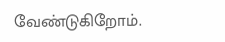வேண்டுகிறோம்.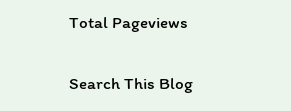Total Pageviews

Search This Blog